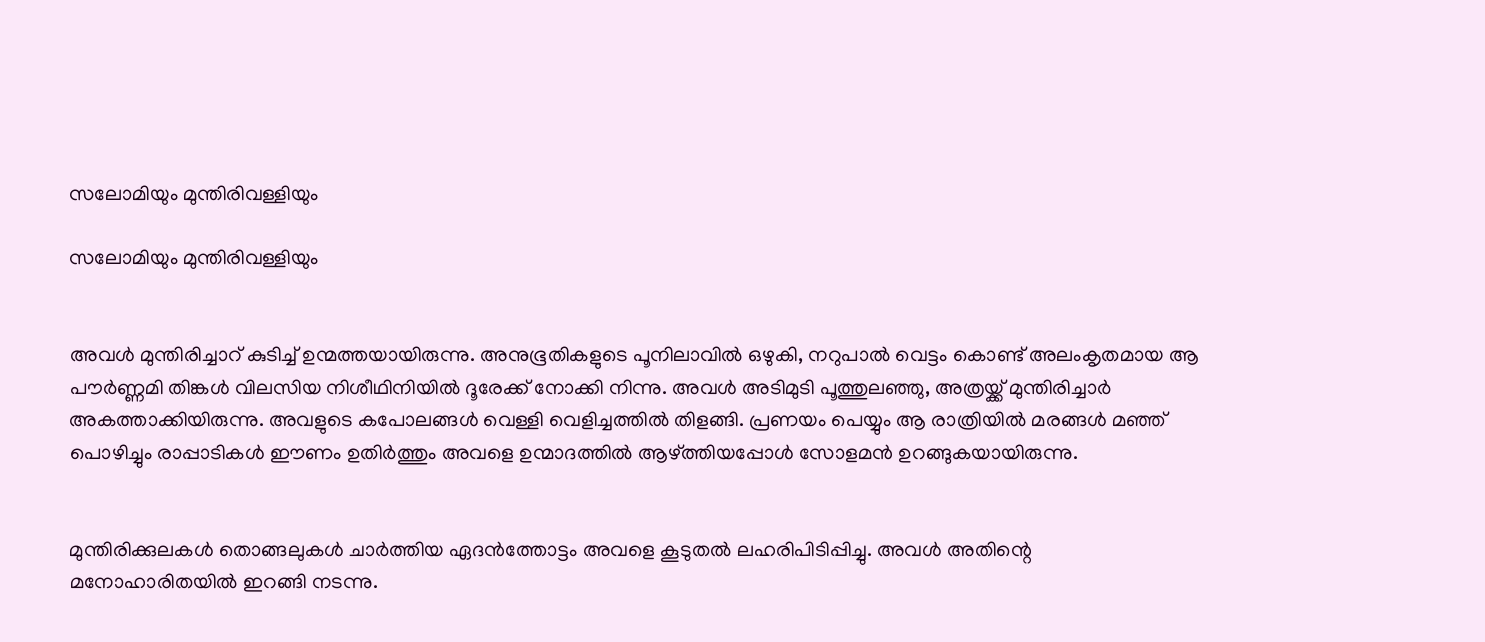സലോമിയും മുന്തിരിവള്ളിയും

സലോമിയും മുന്തിരിവള്ളിയും


അവൾ മുന്തിരിച്ചാറ് കുടിച്ച് ഉന്മത്തയായിരുന്നു. അനുഭൂതികളുടെ പൂനിലാവിൽ ഒഴുകി, നറുപാൽ വെട്ടം കൊണ്ട് അലംകൃതമായ ആ പൗർണ്ണമി തിങ്കൾ വിലസിയ നിശീഥിനിയിൽ ദൂരേക്ക് നോക്കി നിന്നു. അവൾ അടിമുടി പൂത്തുലഞ്ഞു, അത്രയ്ക്ക് മുന്തിരിച്ചാർ അകത്താക്കിയിരുന്നു. അവളുടെ കപോലങ്ങൾ വെള്ളി വെളിച്ചത്തിൽ തിളങ്ങി. പ്രണയം പെയ്യും ആ രാത്രിയിൽ മരങ്ങൾ മഞ്ഞ് പൊഴിച്ചും രാപ്പാടികൾ ഈണം ഉതിർത്തും അവളെ ഉന്മാദത്തിൽ ആഴ്ത്തിയപ്പോൾ സോളമൻ ഉറങ്ങുകയായിരുന്നു.


മുന്തിരിക്കുലകൾ തൊങ്ങലുകൾ ചാർത്തിയ ഏദൻത്തോട്ടം അവളെ കൂടുതൽ ലഹരിപിടിപ്പിച്ചു. അവൾ അതിന്റെ മനോഹാരിതയിൽ ഇറങ്ങി നടന്നു.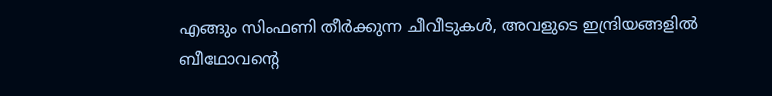എങ്ങും സിംഫണി തീർക്കുന്ന ചീവീടുകൾ, അവളുടെ ഇന്ദ്രിയങ്ങളിൽ ബീഥോവന്റെ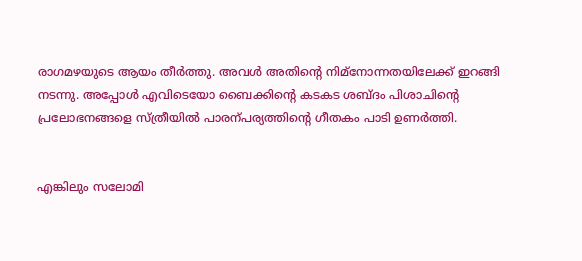രാഗമഴയുടെ ആയം തീർത്തു. അവൾ അതിന്റെ നിമ്നോന്നതയിലേക്ക് ഇറങ്ങി നടന്നു. അപ്പോൾ എവിടെയോ ബൈക്കിന്റെ കടകട ശബ്ദം പിശാചിന്റെ പ്രലോഭനങ്ങളെ സ്ത്രീയിൽ പാരന്പര്യത്തിന്റെ ഗീതകം പാടി ഉണർത്തി.


എങ്കിലും സലോമി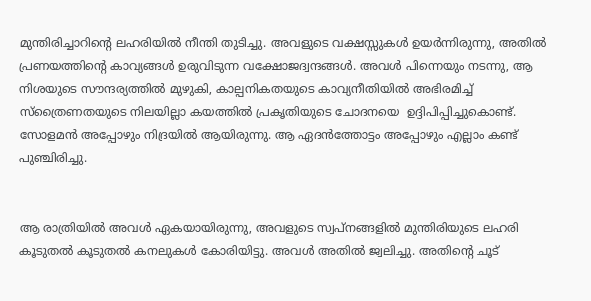മുന്തിരിച്ചാറിന്റെ ലഹരിയിൽ നീന്തി തുടിച്ചു. അവളുടെ വക്ഷസ്സുകൾ ഉയർന്നിരുന്നു, അതിൽ പ്രണയത്തിന്റെ കാവ്യങ്ങൾ ഉരുവിടുന്ന വക്ഷോജദ്വന്ദങ്ങൾ. അവൾ പിന്നെയും നടന്നു, ആ നിശയുടെ സൗന്ദര്യത്തിൽ മുഴുകി, കാല്പനികതയുടെ കാവ്യനീതിയിൽ അഭിരമിച്ച് സ്ത്രൈണതയുടെ നിലയില്ലാ കയത്തിൽ പ്രകൃതിയുടെ ചോദനയെ  ഉദ്ദിപിപ്പിച്ചുകൊണ്ട്. സോളമൻ അപ്പോഴും നിദ്രയിൽ ആയിരുന്നു. ആ ഏദൻത്തോട്ടം അപ്പോഴും എല്ലാം കണ്ട് പുഞ്ചിരിച്ചു.


ആ രാത്രിയിൽ അവൾ ഏകയായിരുന്നു, അവളുടെ സ്വപ്നങ്ങളിൽ മുന്തിരിയുടെ ലഹരി കൂടുതൽ കൂടുതൽ കനലുകൾ കോരിയിട്ടു. അവൾ അതിൽ ജ്വലിച്ചു. അതിന്റെ ചൂട്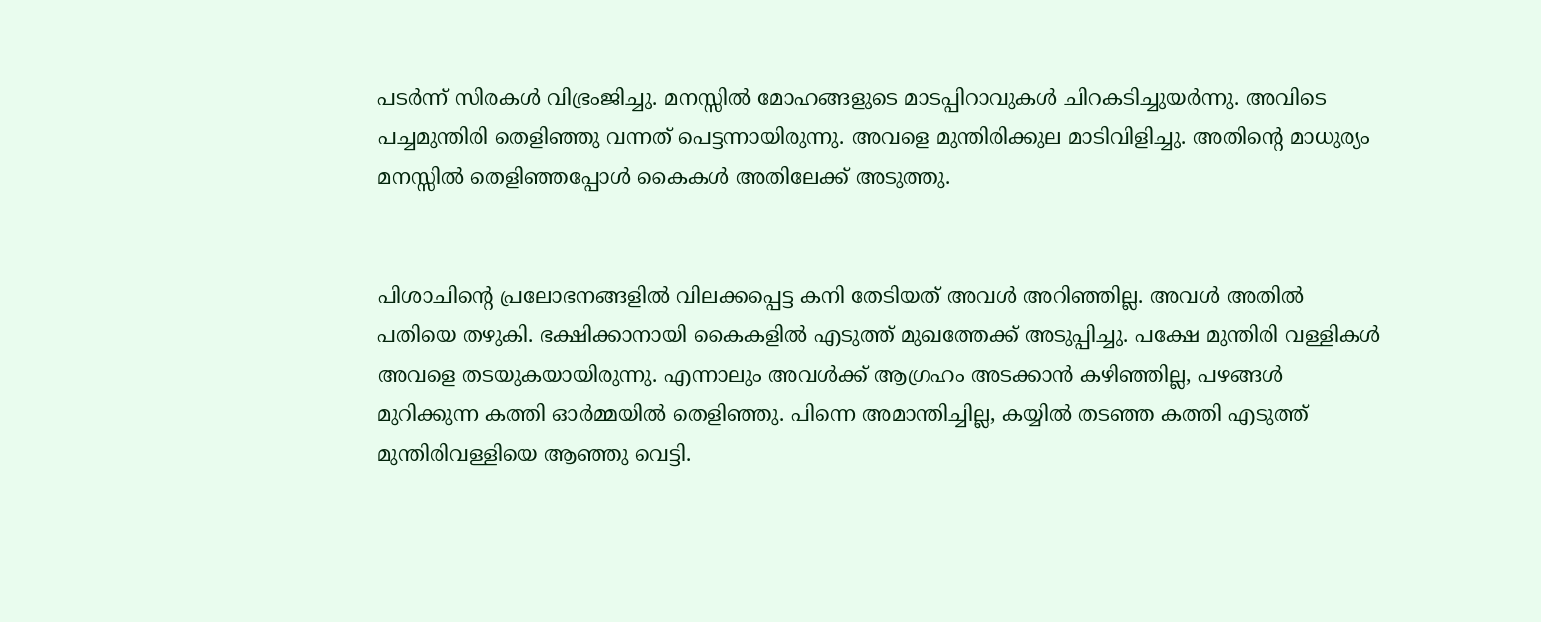പടർന്ന് സിരകൾ വിഭ്രംജിച്ചു. മനസ്സിൽ മോഹങ്ങളുടെ മാടപ്പിറാവുകൾ ചിറകടിച്ചുയർന്നു. അവിടെ പച്ചമുന്തിരി തെളിഞ്ഞു വന്നത് പെട്ടന്നായിരുന്നു. അവളെ മുന്തിരിക്കുല മാടിവിളിച്ചു. അതിന്റെ മാധുര്യം മനസ്സിൽ തെളിഞ്ഞപ്പോൾ കൈകൾ അതിലേക്ക് അടുത്തു.


പിശാചിന്റെ പ്രലോഭനങ്ങളിൽ വിലക്കപ്പെട്ട കനി തേടിയത് അവൾ അറിഞ്ഞില്ല. അവൾ അതിൽ പതിയെ തഴുകി. ഭക്ഷിക്കാനായി കൈകളിൽ എടുത്ത് മുഖത്തേക്ക് അടുപ്പിച്ചു. പക്ഷേ മുന്തിരി വള്ളികൾ അവളെ തടയുകയായിരുന്നു. എന്നാലും അവൾക്ക് ആഗ്രഹം അടക്കാൻ കഴിഞ്ഞില്ല, പഴങ്ങൾ മുറിക്കുന്ന കത്തി ഓർമ്മയിൽ തെളിഞ്ഞു. പിന്നെ അമാന്തിച്ചില്ല, കയ്യിൽ തടഞ്ഞ കത്തി എടുത്ത് മുന്തിരിവള്ളിയെ ആഞ്ഞു വെട്ടി.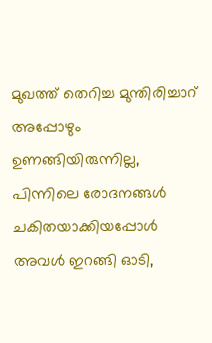മുഖത്ത് തെറിച്ച മുന്തിരിച്ചാറ് അപ്പോഴും ഉണങ്ങിയിരുന്നില്ല, പിന്നിലെ രോദനങ്ങൾ ചകിതയാക്കിയപ്പോൾ അവൾ ഇറങ്ങി ഓടി,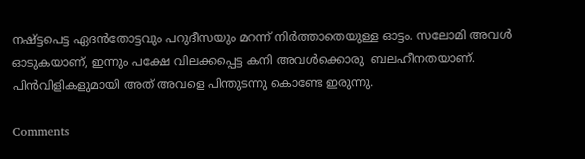നഷ്ട്ടപെട്ട ഏദൻതോട്ടവും പറുദീസയും മറന്ന് നിർത്താതെയുള്ള ഓട്ടം. സലോമി അവൾ ഓടുകയാണ്, ഇന്നും പക്ഷേ വിലക്കപ്പെട്ട കനി അവൾക്കൊരു  ബലഹീനതയാണ്. പിൻവിളികളുമായി അത് അവളെ പിന്തുടന്നു കൊണ്ടേ ഇരുന്നു.

Comments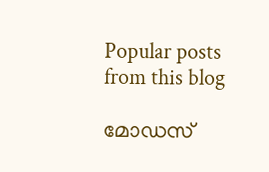Popular posts from this blog

മോഡസ്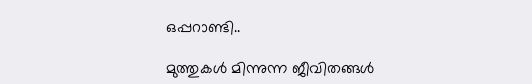ഒപ്പറാണ്ടി..

മുത്തുകൾ മിന്നുന്ന ജീവിതങ്ങൾ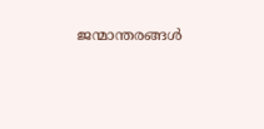ജന്മാന്തരങ്ങൾ